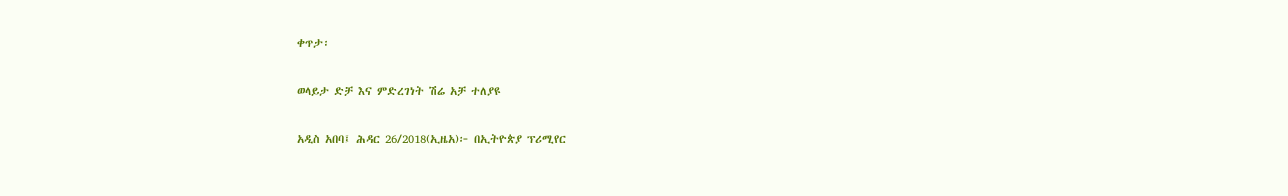ቀጥታ፡

ወላይታ ድቻ እና ምድረገነት ሽሬ አቻ ተለያዩ

አዲስ አበባ፤ ሕዳር 26/2018(ኢዜአ)፦ በኢትዮጵያ ፕሪሚየር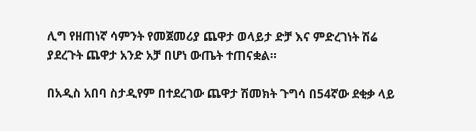ሊግ የዘጠነኛ ሳምንት የመጀመሪያ ጨዋታ ወላይታ ድቻ እና ምድረገነት ሽሬ ያደረጉት ጨዋታ አንድ አቻ በሆነ ውጤት ተጠናቋል።

በአዲስ አበባ ስታዲየም በተደረገው ጨዋታ ሽመክት ጉግሳ በ54ኛው ደቂቃ ላይ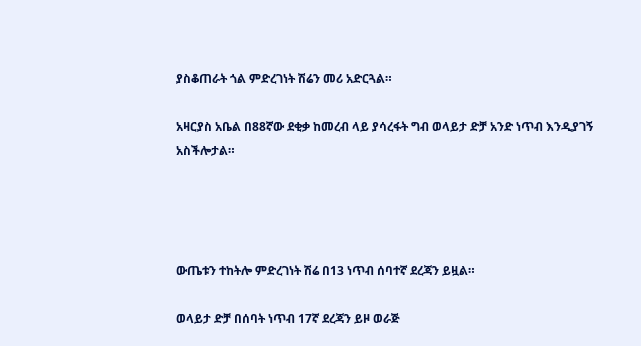ያስቆጠራት ጎል ምድረገነት ሽሬን መሪ አድርጓል።

አዛርያስ አቤል በ88ኛው ደቂቃ ከመረብ ላይ ያሳረፋት ግብ ወላይታ ድቻ አንድ ነጥብ እንዲያገኝ አስችሎታል።




ውጤቱን ተከትሎ ምድረገነት ሽሬ በ13 ነጥብ ሰባተኛ ደረጃን ይዟል።

ወላይታ ድቻ በሰባት ነጥብ 17ኛ ደረጃን ይዞ ወራጅ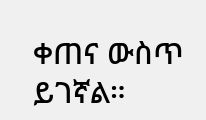ቀጠና ውስጥ ይገኛል።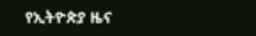የኢትዮጵያ ዜና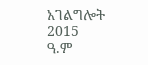አገልግሎት
2015
ዓ.ም